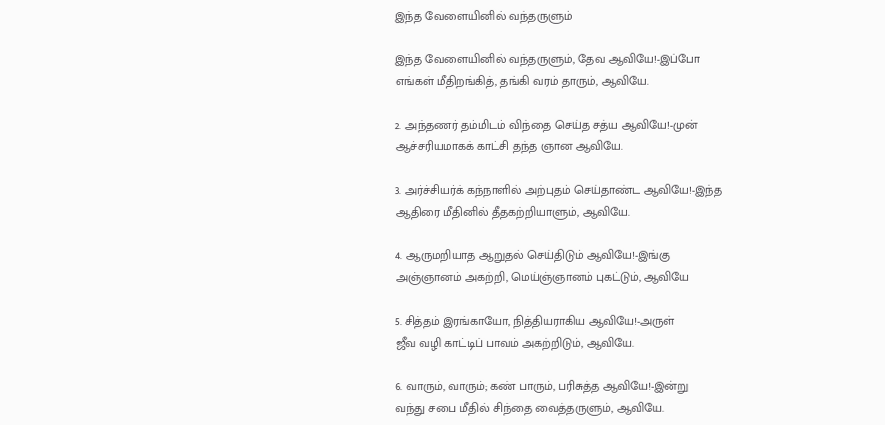இந்த வேளையினில்‌ வந்தருளும்‌

இந்த வேளையினில்‌ வந்தருளும்‌, தேவ ஆவியே!-இப்போ
எங்கள்‌ மீதிறங்கித்‌, தங்கி வரம்‌ தாரும்‌, ஆவியே.

2. அந்தணர்‌ தம்மிடம்‌ விந்தை செய்த சத்ய ஆவியே!-முன்‌
ஆச்சரியமாகக்‌ காட்சி தந்த ஞான ஆவியே.

3. அர்ச்சியர்க்‌ கந்நாளில்‌ அற்புதம்‌ செய்தாண்ட ஆவியே!-இந்த
ஆதிரை மீதினில்‌ தீதகற்றியாளும்‌, ஆவியே.

4. ஆருமறியாத ஆறுதல்‌ செய்திடும்‌ ஆவியே!-இங்கு
அஞ்ஞானம்‌ அகற்றி, மெய்ஞ்ஞானம்‌ புகட்டும்‌, ஆவியே

5. சித்தம்‌ இரங்காயோ, நித்தியராகிய ஆவியே!-அருள்‌
ஜீவ வழி காட்டிப்‌ பாவம்‌ அகற்றிடும்‌, ஆவியே.

6. வாரும்‌, வாரும்‌; கண்‌ பாரும்‌, பரிசுத்த ஆவியே!-இன்று
வந்து சபை மீதில்‌ சிந்தை வைத்தருளும்‌, ஆவியே.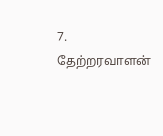7. தேற்றரவாளன்‌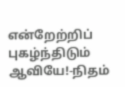என்றேற்றிப்‌ புகழ்ந்திடும்‌ ஆவியே!-நிதம்‌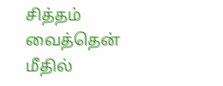சித்தம்‌ வைத்தென்‌ மீதில்‌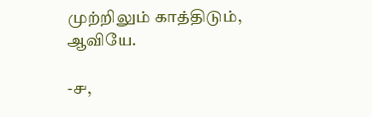முற்றிலும்‌ காத்திடும்‌, ஆவியே.

-௪,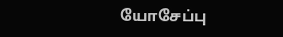யோசேப்பு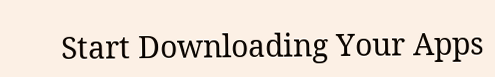Start Downloading Your Apps